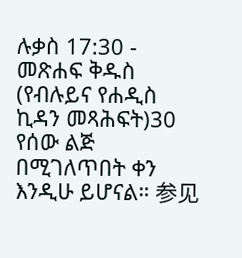ሉቃስ 17:30 - መጽሐፍ ቅዱስ (የብሉይና የሐዲስ ኪዳን መጻሕፍት)30 የሰው ልጅ በሚገለጥበት ቀን እንዲሁ ይሆናል። 参见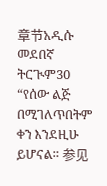章节አዲሱ መደበኛ ትርጒም30 “የሰው ልጅ በሚገለጥበትም ቀን እንደዚሁ ይሆናል። 参见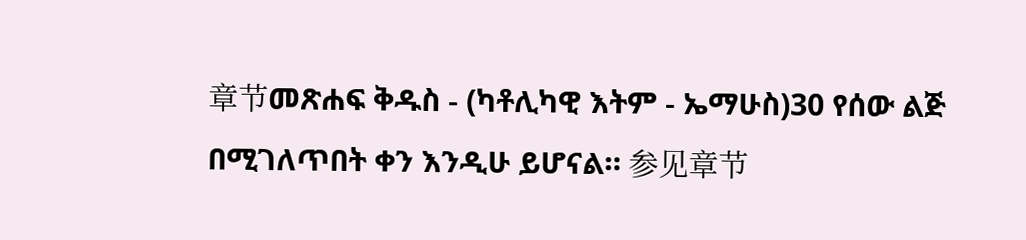章节መጽሐፍ ቅዱስ - (ካቶሊካዊ እትም - ኤማሁስ)30 የሰው ልጅ በሚገለጥበት ቀን እንዲሁ ይሆናል። 参见章节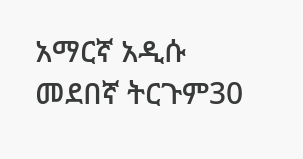አማርኛ አዲሱ መደበኛ ትርጉም30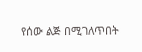የሰው ልጅ በሚገለጥበት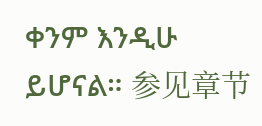ቀንም እንዲሁ ይሆናል። 参见章节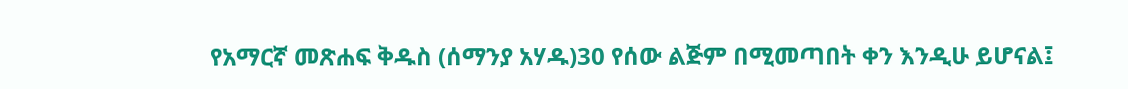የአማርኛ መጽሐፍ ቅዱስ (ሰማንያ አሃዱ)30 የሰው ልጅም በሚመጣበት ቀን እንዲሁ ይሆናል፤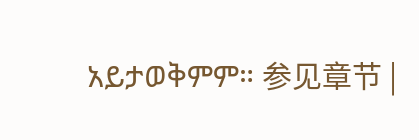አይታወቅምም። 参见章节 |